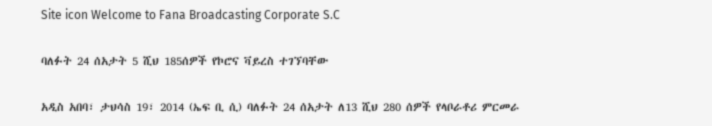Site icon Welcome to Fana Broadcasting Corporate S.C

ባለፉት 24 ሰአታት 5 ሺህ 185ሰዎች የኮሮና ቫይረስ ተገኘባቸው

አዲስ አበባ፣ ታህሳስ 19፣ 2014 (ኤፍ ቢ ሲ) ባለፉት 24 ሰአታት ለ13 ሺህ 280 ሰዎች የላቦራቶሪ ምርመራ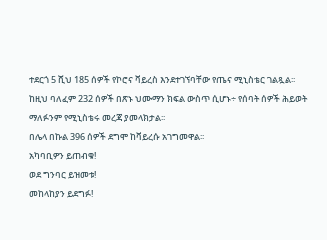ተደርጎ 5 ሺህ 185 ሰዎች የኮሮና ቫይረስ እንደተገኘባቸው የጤና ሚኒስቴር ገልጿል፡፡
ከዚህ ባለፈም 232 ሰዎች በጽኑ ህሙማን ክፍል ውስጥ ሲሆኑ÷ የሰባት ሰዎች ሕይወት ማለፉንም የሚኒስቴሩ መረጃ ያመላክታል፡፡
በሌላ በኩል 396 ሰዎች ደግሞ ከቫይረሱ አገግመዋል፡፡
አካባቢዎን ይጠብቁ!
ወደ ግንባር ይዝመቱ!
መከላከያን ይደግፉ!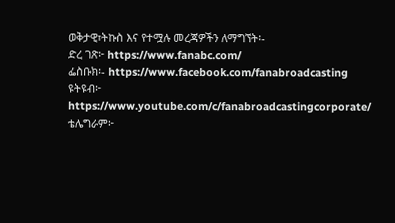ወቅታዊ፣ትኩስ እና የተሟሉ መረጃዎችን ለማግኘት፡-
ድረ ገጽ፦ https://www.fanabc.com/
ፌስቡክ፡- https://www.facebook.com/fanabroadcasting
ዩትዩብ፦ https://www.youtube.com/c/fanabroadcastingcorporate/
ቴሌግራም፦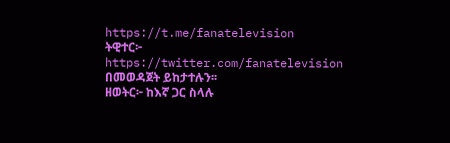https://t.me/fanatelevision
ትዊተር፦ https://twitter.com/fanatelevision በመወዳጀት ይከታተሉን፡፡
ዘወትር፦ ከእኛ ጋር ስላሉ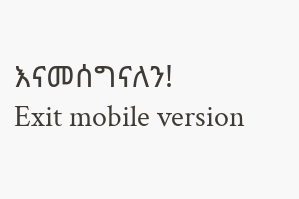እናመሰግናለን!
Exit mobile version